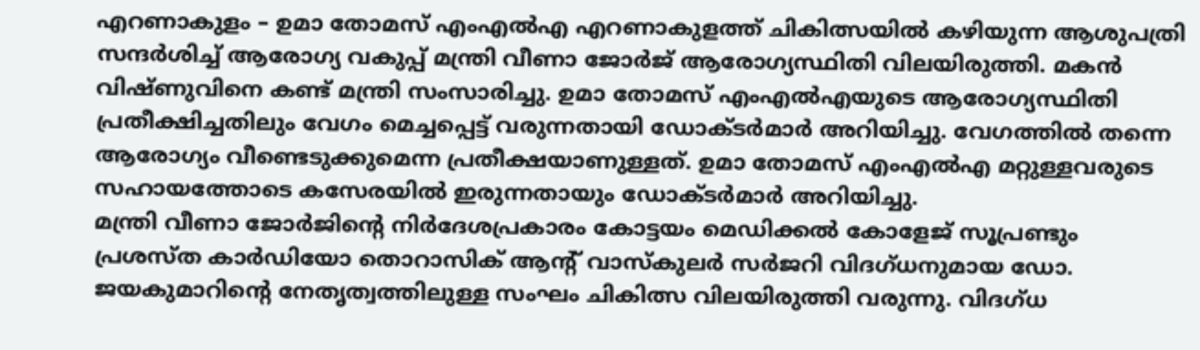എറണാകുളം – ഉമാ തോമസ് എംഎൽഎ എറണാകുളത്ത് ചികിത്സയിൽ കഴിയുന്ന ആശുപത്രി സന്ദർശിച്ച് ആരോഗ്യ വകുപ്പ് മന്ത്രി വീണാ ജോർജ് ആരോഗ്യസ്ഥിതി വിലയിരുത്തി. മകൻ വിഷ്ണുവിനെ കണ്ട് മന്ത്രി സംസാരിച്ചു. ഉമാ തോമസ് എംഎൽഎയുടെ ആരോഗ്യസ്ഥിതി പ്രതീക്ഷിച്ചതിലും വേഗം മെച്ചപ്പെട്ട് വരുന്നതായി ഡോക്ടർമാർ അറിയിച്ചു. വേഗത്തിൽ തന്നെ ആരോഗ്യം വീണ്ടെടുക്കുമെന്ന പ്രതീക്ഷയാണുള്ളത്. ഉമാ തോമസ് എംഎൽഎ മറ്റുള്ളവരുടെ സഹായത്തോടെ കസേരയിൽ ഇരുന്നതായും ഡോക്ടർമാർ അറിയിച്ചു.
മന്ത്രി വീണാ ജോർജിന്റെ നിർദേശപ്രകാരം കോട്ടയം മെഡിക്കൽ കോളേജ് സൂപ്രണ്ടും പ്രശസ്ത കാർഡിയോ തൊറാസിക് ആന്റ് വാസ്കുലർ സർജറി വിദഗ്ധനുമായ ഡോ. ജയകുമാറിന്റെ നേതൃത്വത്തിലുള്ള സംഘം ചികിത്സ വിലയിരുത്തി വരുന്നു. വിദഗ്ധ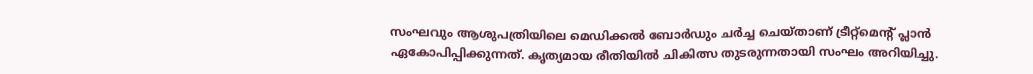സംഘവും ആശുപത്രിയിലെ മെഡിക്കൽ ബോർഡും ചർച്ച ചെയ്താണ് ട്രീറ്റ്മെന്റ് പ്ലാൻ ഏകോപിപ്പിക്കുന്നത്. കൃത്യമായ രീതിയിൽ ചികിത്സ തുടരുന്നതായി സംഘം അറിയിച്ചു.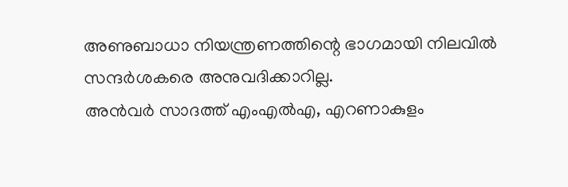അണുബാധാ നിയന്ത്രണത്തിന്റെ ഭാഗമായി നിലവിൽ സന്ദർശകരെ അനുവദിക്കാറില്ല.
അൻവർ സാദത്ത് എംഎൽഎ, എറണാകുളം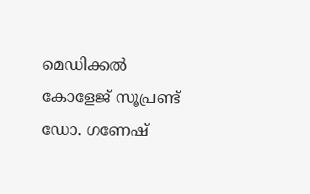മെഡിക്കൽ കോളേജ് സൂപ്രണ്ട് ഡോ. ഗണേഷ്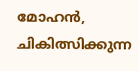മോഹൻ, ചികിത്സിക്കുന്ന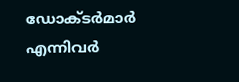ഡോക്ടർമാർ എന്നിവർ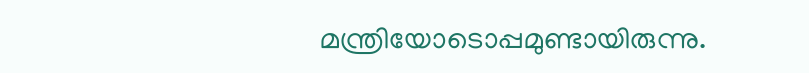മന്ത്രിയോടൊപ്പമുണ്ടായിരുന്നു.